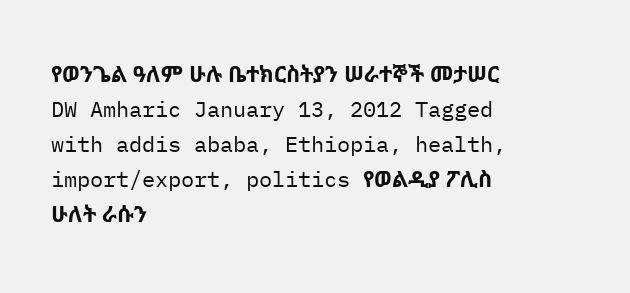የወንጌል ዓለም ሁሉ ቤተክርስትያን ሠራተኞች መታሠር DW Amharic January 13, 2012 Tagged with addis ababa, Ethiopia, health, import/export, politics የወልዲያ ፖሊስ ሁለት ራሱን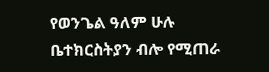የወንጌል ዓለም ሁሉ ቤተክርስትያን ብሎ የሚጠራ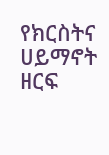የክርስትና ሀይማኖት ዘርፍ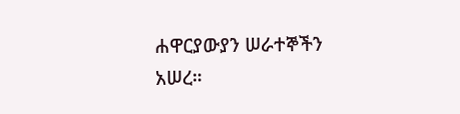ሐዋርያውያን ሠራተኞችን አሠረ።